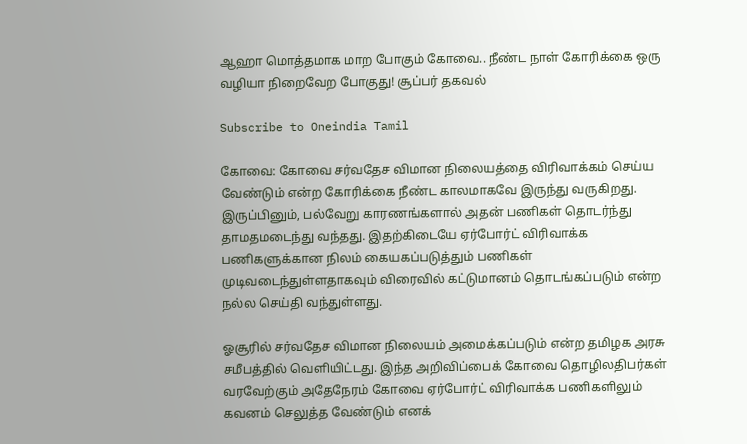ஆஹா மொத்தமாக மாற போகும் கோவை.. நீண்ட நாள் கோரிக்கை ஒரு வழியா நிறைவேற போகுது! சூப்பர் தகவல்

Subscribe to Oneindia Tamil

கோவை: கோவை சர்வதேச விமான நிலையத்தை விரிவாக்கம் செய்ய வேண்டும் என்ற கோரிக்கை நீண்ட காலமாகவே இருந்து வருகிறது. இருப்பினும், பல்வேறு காரணங்களால் அதன் பணிகள் தொடர்ந்து தாமதமடைந்து வந்தது. இதற்கிடையே ஏர்போர்ட் விரிவாக்க பணிகளுக்கான நிலம் கையகப்படுத்தும் பணிகள் முடிவடைந்துள்ளதாகவும் விரைவில் கட்டுமானம் தொடங்கப்படும் என்ற நல்ல செய்தி வந்துள்ளது.

ஓசூரில் சர்வதேச விமான நிலையம் அமைக்கப்படும் என்ற தமிழக அரசு சமீபத்தில் வெளியிட்டது. இந்த அறிவிப்பைக் கோவை தொழிலதிபர்கள் வரவேற்கும் அதேநேரம் கோவை ஏர்போர்ட் விரிவாக்க பணிகளிலும் கவனம் செலுத்த வேண்டும் எனக்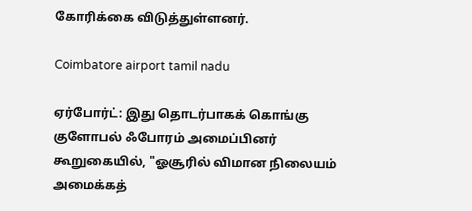கோரிக்கை விடுத்துள்ளனர்.

Coimbatore airport tamil nadu

ஏர்போர்ட்: இது தொடர்பாகக் கொங்கு குளோபல் ஃபோரம் அமைப்பினர் கூறுகையில், "ஓசூரில் விமான நிலையம் அமைக்கத்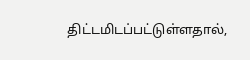திட்டமிடப்பட்டுள்ளதால்,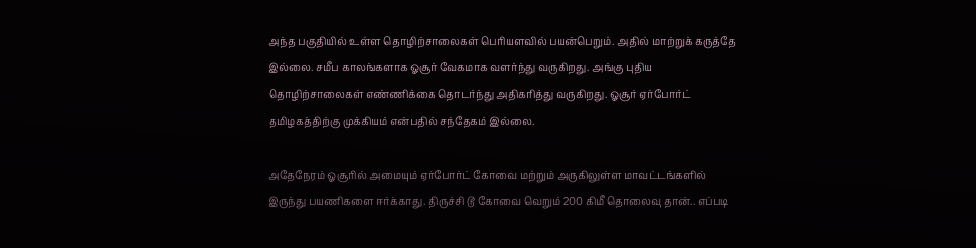அந்த பகுதியில் உள்ள தொழிற்சாலைகள் பெரியளவில் பயன்பெறும். அதில் மாற்றுக் கருத்தே இல்லை. சமீப காலங்களாக ஓசூர் வேகமாக வளர்ந்து வருகிறது. அங்கு புதிய தொழிற்சாலைகள் எண்ணிக்கை தொடர்ந்து அதிகரித்து வருகிறது. ஓசூர் ஏர்போர்ட் தமிழகத்திற்கு முக்கியம் என்பதில் சந்தேகம் இல்லை.

அதேநேரம் ஓசூரில் அமையும் ஏர்போர்ட் கோவை மற்றும் அருகிலுள்ள மாவட்டங்களில் இருந்து பயணிகளை ஈர்க்காது. திருச்சி டூ கோவை வெறும் 200 கிமீ தொலைவு தான்.. எப்படி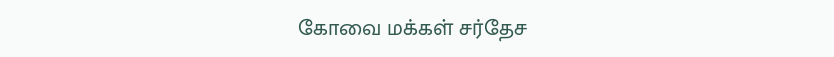கோவை மக்கள் சர்தேச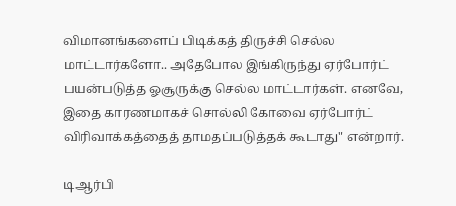விமானங்களைப் பிடிக்கத் திருச்சி செல்ல மாட்டார்களோ.. அதேபோல இங்கிருந்து ஏர்போர்ட் பயன்படுத்த ஓசூருக்கு செல்ல மாட்டார்கள். எனவே, இதை காரணமாகச் சொல்லி கோவை ஏர்போர்ட் விரிவாக்கத்தைத் தாமதப்படுத்தக் கூடாது" என்றார்.

டிஆர்பி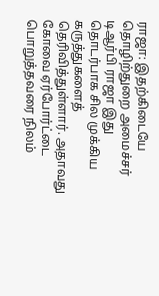ராஜா: இதற்கிடையே தொழிற்துறை அமைச்சர் டிஆர்பி ராஜா இது தொடர்பாக சில முக்கிய கருத்துகளைத் தெரிவித்துள்ளார். அதாவது கோவை ஏர்போர்ட்டை பொறுத்தவரை நிலம்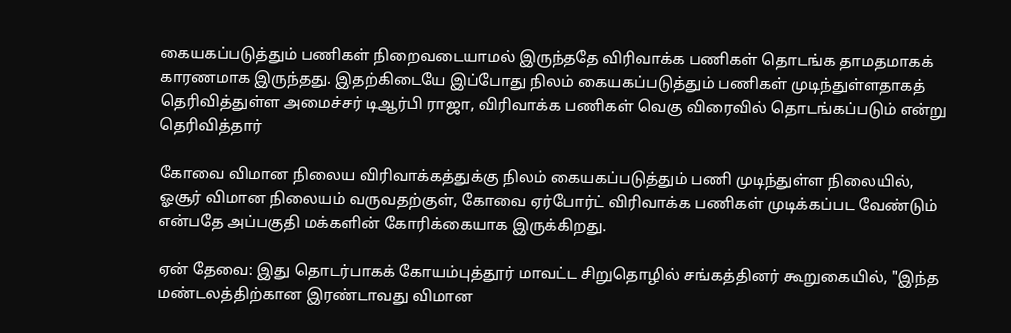கையகப்படுத்தும் பணிகள் நிறைவடையாமல் இருந்ததே விரிவாக்க பணிகள் தொடங்க தாமதமாகக் காரணமாக இருந்தது. இதற்கிடையே இப்போது நிலம் கையகப்படுத்தும் பணிகள் முடிந்துள்ளதாகத் தெரிவித்துள்ள அமைச்சர் டிஆர்பி ராஜா, விரிவாக்க பணிகள் வெகு விரைவில் தொடங்கப்படும் என்று தெரிவித்தார்

கோவை விமான நிலைய விரிவாக்கத்துக்கு நிலம் கையகப்படுத்தும் பணி முடிந்துள்ள நிலையில், ஓசூர் விமான நிலையம் வருவதற்குள், கோவை ஏர்போர்ட் விரிவாக்க பணிகள் முடிக்கப்பட வேண்டும் என்பதே அப்பகுதி மக்களின் கோரிக்கையாக இருக்கிறது.

ஏன் தேவை: இது தொடர்பாகக் கோயம்புத்தூர் மாவட்ட சிறுதொழில் சங்கத்தினர் கூறுகையில், "இந்த மண்டலத்திற்கான இரண்டாவது விமான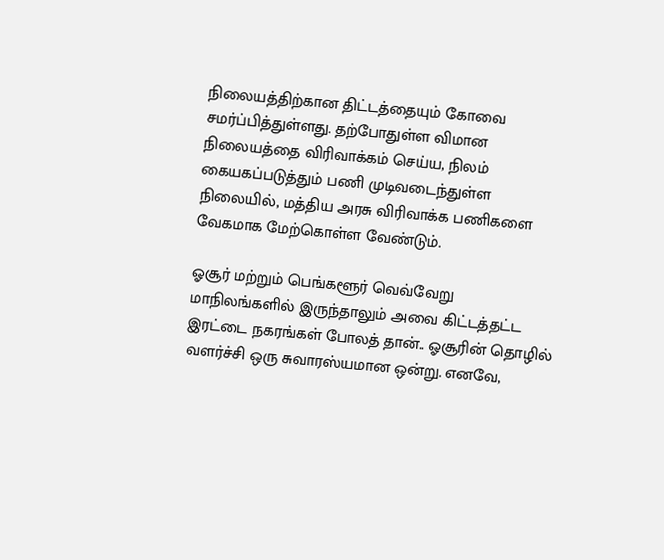நிலையத்திற்கான திட்டத்தையும் கோவை சமர்ப்பித்துள்ளது. தற்போதுள்ள விமான நிலையத்தை விரிவாக்கம் செய்ய, நிலம் கையகப்படுத்தும் பணி முடிவடைந்துள்ள நிலையில், மத்திய அரசு விரிவாக்க பணிகளை வேகமாக மேற்கொள்ள வேண்டும்.

ஓசூர் மற்றும் பெங்களூர் வெவ்வேறு மாநிலங்களில் இருந்தாலும் அவை கிட்டத்தட்ட இரட்டை நகரங்கள் போலத் தான்.. ஓசூரின் தொழில் வளர்ச்சி ஒரு சுவாரஸ்யமான ஒன்று. எனவே,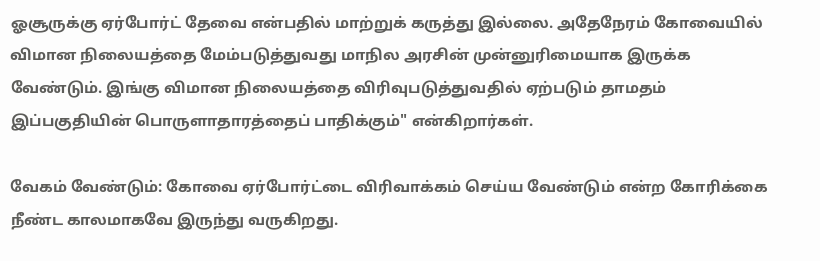ஓசூருக்கு ஏர்போர்ட் தேவை என்பதில் மாற்றுக் கருத்து இல்லை. அதேநேரம் கோவையில் விமான நிலையத்தை மேம்படுத்துவது மாநில அரசின் முன்னுரிமையாக இருக்க வேண்டும். இங்கு விமான நிலையத்தை விரிவுபடுத்துவதில் ஏற்படும் தாமதம் இப்பகுதியின் பொருளாதாரத்தைப் பாதிக்கும்" என்கிறார்கள்.

வேகம் வேண்டும்: கோவை ஏர்போர்ட்டை விரிவாக்கம் செய்ய வேண்டும் என்ற கோரிக்கை நீண்ட காலமாகவே இருந்து வருகிறது.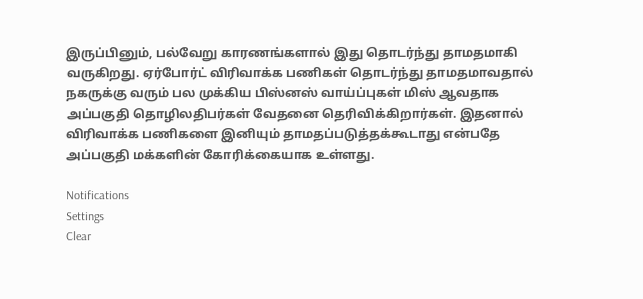இருப்பினும், பல்வேறு காரணங்களால் இது தொடர்ந்து தாமதமாகி வருகிறது. ஏர்போர்ட் விரிவாக்க பணிகள் தொடர்ந்து தாமதமாவதால் நகருக்கு வரும் பல முக்கிய பிஸ்னஸ் வாய்ப்புகள் மிஸ் ஆவதாக அப்பகுதி தொழிலதிபர்கள் வேதனை தெரிவிக்கிறார்கள். இதனால் விரிவாக்க பணிகளை இனியும் தாமதப்படுத்தக்கூடாது என்பதே அப்பகுதி மக்களின் கோரிக்கையாக உள்ளது.

Notifications
Settings
Clear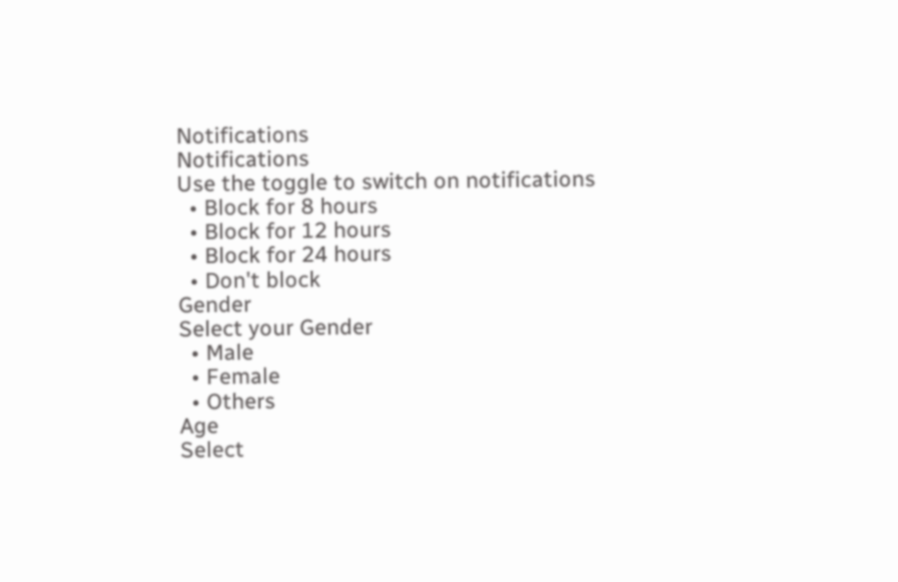Notifications
Notifications
Use the toggle to switch on notifications
  • Block for 8 hours
  • Block for 12 hours
  • Block for 24 hours
  • Don't block
Gender
Select your Gender
  • Male
  • Female
  • Others
Age
Select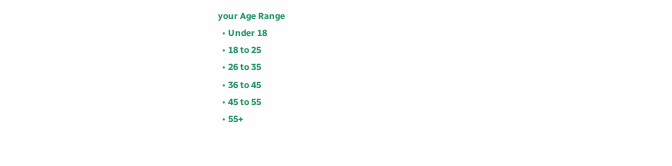your Age Range
  • Under 18
  • 18 to 25
  • 26 to 35
  • 36 to 45
  • 45 to 55
  • 55+